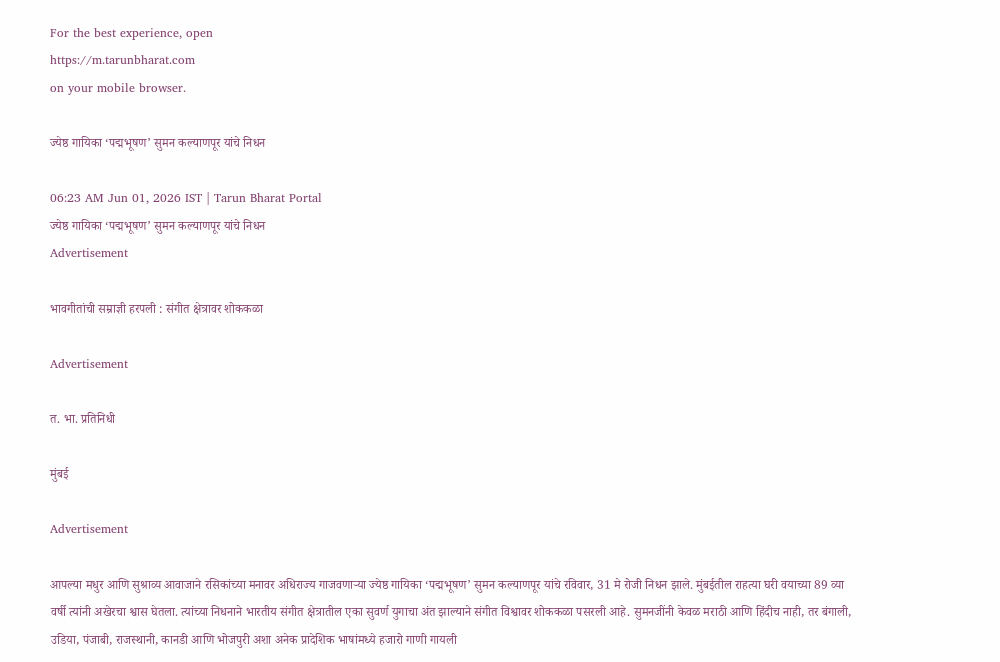For the best experience, open
https://m.tarunbharat.com
on your mobile browser.

ज्येष्ठ गायिका ‘पद्मभूषण’ सुमन कल्याणपूर यांचे निधन

06:23 AM Jun 01, 2026 IST | Tarun Bharat Portal
ज्येष्ठ गायिका ‘पद्मभूषण’ सुमन कल्याणपूर यांचे निधन
Advertisement

भावगीतांची सम्राज्ञी हरपली : संगीत क्षेत्रावर शोककळा

Advertisement

त. भा. प्रतिनिधी

मुंबई

Advertisement

आपल्या मधुर आणि सुश्राव्य आवाजाने रसिकांच्या मनावर अधिराज्य गाजवणाऱ्या ज्येष्ठ गायिका ‘पद्मभूषण’ सुमन कल्याणपूर यांचे रविवार, 31 मे रोजी निधन झाले. मुंबईतील राहत्या घरी वयाच्या 89 व्या वर्षी त्यांनी अखेरचा श्वास घेतला. त्यांच्या निधनाने भारतीय संगीत क्षेत्रातील एका सुवर्ण युगाचा अंत झाल्याने संगीत विश्वावर शोककळा पसरली आहे. सुमनजींनी केवळ मराठी आणि हिंदीच नाही, तर बंगाली, उडिया, पंजाबी, राजस्थानी, कानडी आणि भोजपुरी अशा अनेक प्रादेशिक भाषांमध्ये हजारो गाणी गायली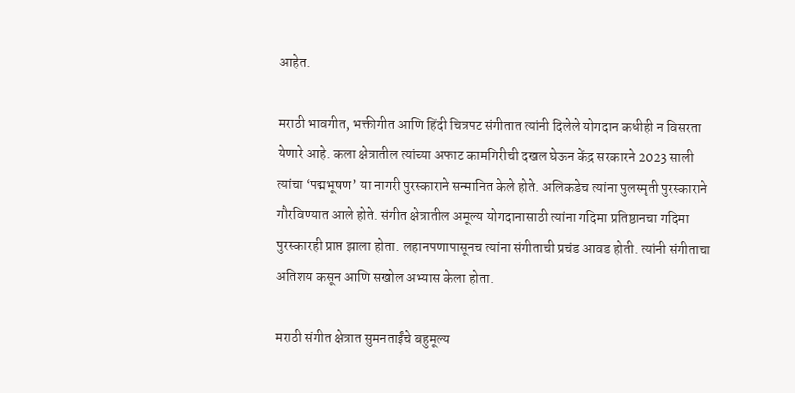आहेत.

मराठी भावगीत, भक्तीगीत आणि हिंदी चित्रपट संगीतात त्यांनी दिलेले योगदान कधीही न विसरता येणारे आहे. कला क्षेत्रातील त्यांच्या अफाट कामगिरीची दखल घेऊन केंद्र सरकारने 2023 साली त्यांचा ‘पद्मभूषण’ या नागरी पुरस्काराने सन्मानित केले होते. अलिकडेच त्यांना पुलस्मृती पुरस्काराने गौरविण्यात आले होते. संगीत क्षेत्रातील अमूल्य योगदानासाठी त्यांना गदिमा प्रतिष्ठानचा गदिमा पुरस्कारही प्राप्त झाला होता. लहानपणापासूनच त्यांना संगीताची प्रचंड आवड होती. त्यांनी संगीताचा अतिशय कसून आणि सखोल अभ्यास केला होता.

मराठी संगीत क्षेत्रात सुमनताईंचे बहुमूल्य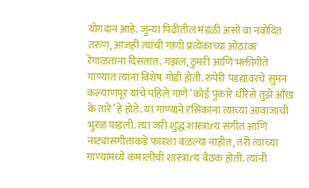योगदान आहे. जुन्या पिढीतील मंडळी असो वा नवोदित तरुण, आजही त्यांची गाणी प्रत्येकाच्या ओठांवर रेंगाळताना दिसतात. गझल, ठुमरी आणि भक्तीगीते गाण्यात त्यांना विशेष गोडी होती. रुपेरी पडद्यावरचे सुमन कल्याणपूर यांचे पहिले गाणे ‘कोई पुकारे धीरेसे तुझे आँख के तारे’ हे होते. या गाण्याने रसिकांना त्यांच्या आवाजाची भुरळ पाडली. त्या जरी शुद्ध शास्त्राrय संगीत आणि नाट्यासंगीताकडे फारशा वळल्या नाहीत, तरी त्यांच्या गाण्यांमध्ये कमालीची शास्त्राrय बैठक होती. त्यांनी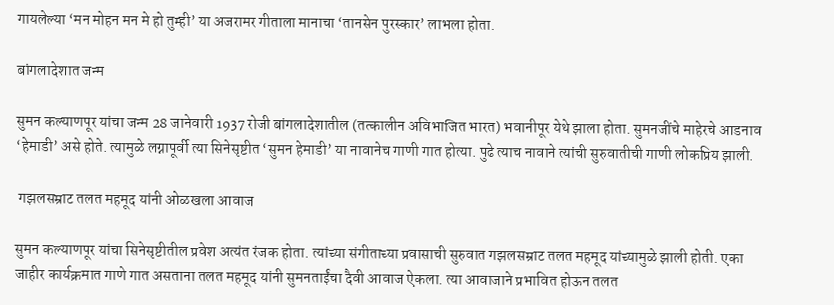गायलेल्या ‘मन मोहन मन मे हो तुम्ही’ या अजरामर गीताला मानाचा ‘तानसेन पुरस्कार’ लाभला होता.

बांगलादेशात जन्म

सुमन कल्याणपूर यांचा जन्म 28 जानेवारी 1937 रोजी बांगलादेशातील (तत्कालीन अविभाजित भारत) भवानीपूर येथे झाला होता. सुमनजींचे माहेरचे आडनाव ‘हेमाडी’ असे होते. त्यामुळे लग्नापूर्वी त्या सिनेसृष्टीत ‘सुमन हेमाडी’ या नावानेच गाणी गात होत्या. पुढे त्याच नावाने त्यांची सुरुवातीची गाणी लोकप्रिय झाली.

 गझलसम्राट तलत महमूद यांनी ओळखला आवाज

सुमन कल्याणपूर यांचा सिनेसृष्टीतील प्रवेश अत्यंत रंजक होता. त्यांच्या संगीताच्या प्रवासाची सुरुवात गझलसम्राट तलत महमूद यांच्यामुळे झाली होती. एका जाहीर कार्यक्रमात गाणे गात असताना तलत महमूद यांनी सुमनताईंचा दैवी आवाज ऐकला. त्या आवाजाने प्रभावित होऊन तलत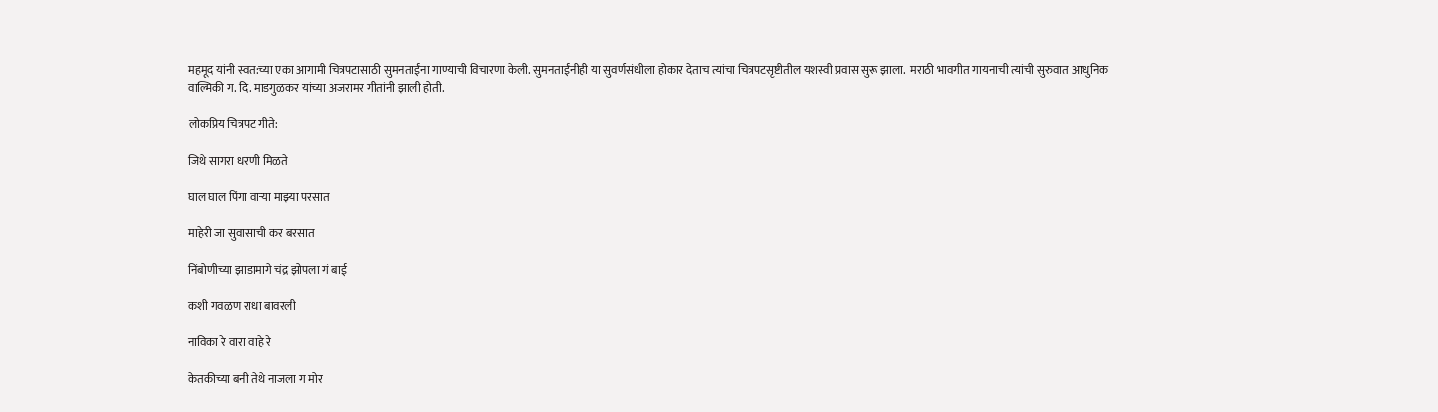महमूद यांनी स्वत:च्या एका आगामी चित्रपटासाठी सुमनताईंना गाण्याची विचारणा केली. सुमनताईंनीही या सुवर्णसंधीला होकार देताच त्यांचा चित्रपटसृष्टीतील यशस्वी प्रवास सुरू झाला.  मराठी भावगीत गायनाची त्यांची सुरुवात आधुनिक वाल्मिकी ग. दि. माडगुळकर यांच्या अजरामर गीतांनी झाली होती.

लोकप्रिय चित्रपट गीते:

जिथे सागरा धरणी मिळते

घाल घाल पिंगा वाऱ्या माझ्या परसात

माहेरी जा सुवासाची कर बरसात

निंबोणीच्या झाडामागे चंद्र झोपला गं बाई

कशी गवळण राधा बावरली

नाविका रे वारा वाहे रे

केतकीच्या बनी तेथे नाजला ग मोर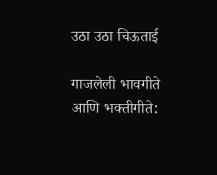उठा उठा चिऊताई

गाजलेली भावगीते आणि भक्तीगीते: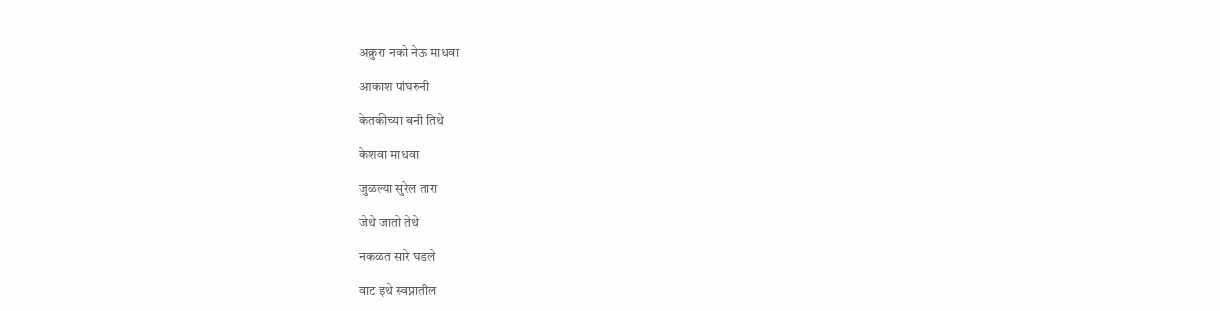अक्रुरा नको नेऊ माधवा

आकाश पांघरुनी

केतकीच्या बनी तिथे

केशवा माधवा

जुळल्या सुरेल तारा

जेथे जातो तेथे

नकळत सारे घडले

वाट इथे स्वप्नातील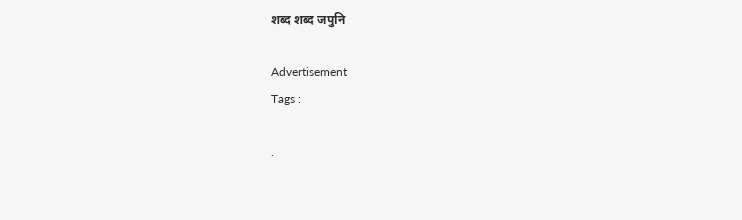शब्द शब्द जपुनि

Advertisement
Tags :

.